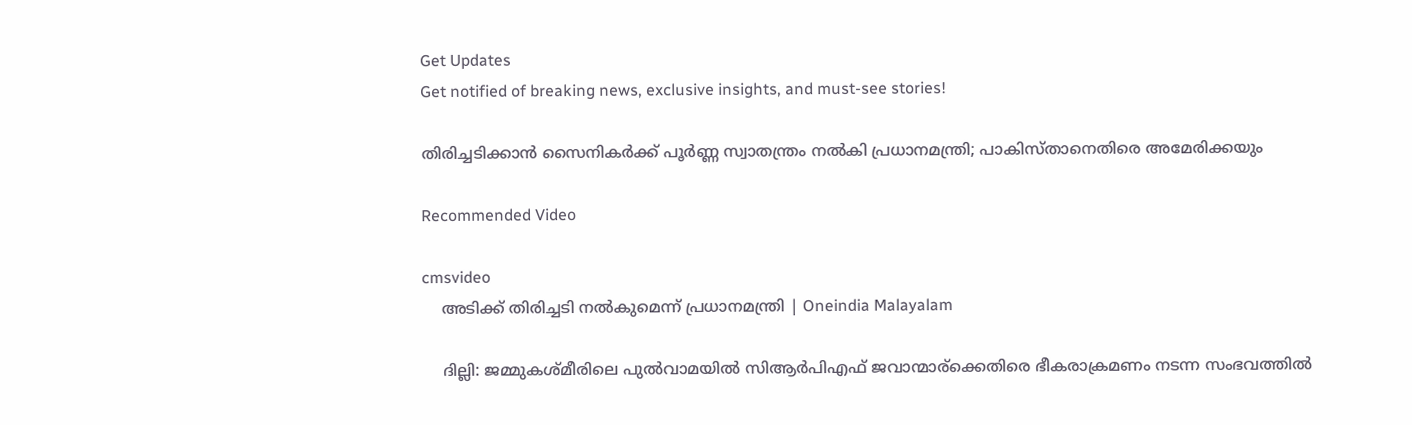Get Updates
Get notified of breaking news, exclusive insights, and must-see stories!

തിരിച്ചടിക്കാന്‍ സൈനികര്‍ക്ക് പൂര്‍ണ്ണ സ്വാതന്ത്രം നല്‍കി പ്രധാനമന്ത്രി; പാകിസ്താനെതിരെ അമേരിക്കയും

Recommended Video

cmsvideo
    അടിക്ക് തിരിച്ചടി നൽകുമെന്ന് പ്രധാനമന്ത്രി | Oneindia Malayalam

    ദില്ലി: ജമ്മുകശ്മീരിലെ പുല്‍വാമയില്‍ സിആര്‍പിഎഫ് ജവാന്മാര്ക്കെതിരെ ഭീകരാക്രമണം നടന്ന സംഭവത്തില്‍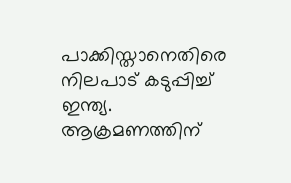പാക്കിസ്താനെതിരെ നിലപാട് കടുപ്പിച്ച് ഇന്ത്യ. ആക്രമണത്തിന്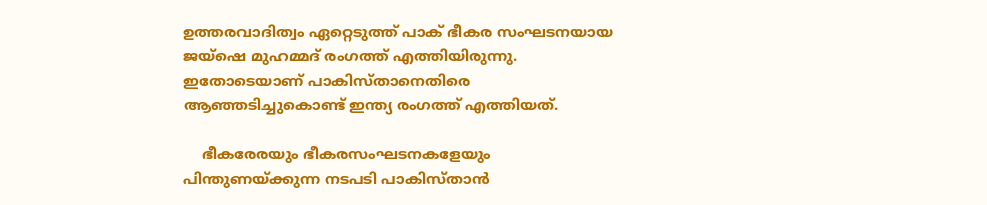ഉത്തരവാദിത്വം ഏറ്റെടുത്ത് പാക് ഭീകര സംഘടനയായ ജയ്ഷെ മുഹമ്മദ് രംഗത്ത് എത്തിയിരുന്നു. ഇതോടെയാണ് പാകിസ്താനെതിരെ ആഞ്ഞടിച്ചുകൊണ്ട് ഇന്ത്യ രംഗത്ത് എത്തിയത്.

    ഭീകരേരയും ഭീകരസംഘടനകളേയും പിന്തുണയ്ക്കുന്ന നടപടി പാകിസ്താന്‍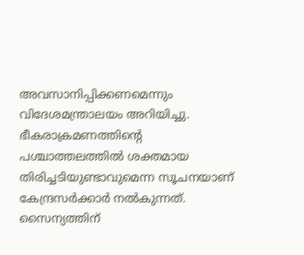അവസാനിപ്പിക്കണമെന്നും വിദേശമന്ത്രാലയം അറിയിച്ചു. ഭീകരാക്രമണത്തിന്‍റെ പശ്ചാത്തലത്തില്‍ ശക്തമായ തിരിച്ചടിയുണ്ടാവുമെന്ന സൂചനയാണ് കേന്ദ്രസര്‍ക്കാര്‍ നല്‍കുന്നത്. സൈന്യത്തിന്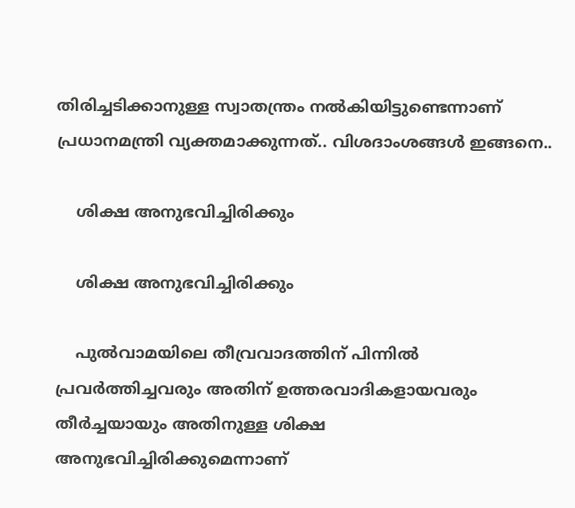തിരിച്ചടിക്കാനുള്ള സ്വാതന്ത്രം നല്‍കിയിട്ടുണ്ടെന്നാണ് പ്രധാനമന്ത്രി വ്യക്തമാക്കുന്നത്.. വിശദാംശങ്ങള്‍ ഇങ്ങനെ..

    ശിക്ഷ അനുഭവിച്ചിരിക്കും

    ശിക്ഷ അനുഭവിച്ചിരിക്കും

    പുല്‍വാമയിലെ തീവ്രവാദത്തിന് പിന്നില്‍ പ്രവര്‍ത്തിച്ചവരും അതിന് ഉത്തരവാദികളായവരും തീര്‍ച്ചയായും അതിനുള്ള ശിക്ഷ അനുഭവിച്ചിരിക്കുമെന്നാണ്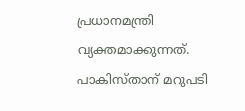പ്രധാനമന്ത്രി വ്യക്തമാക്കുന്നത്. പാകിസ്താന് മറുപടി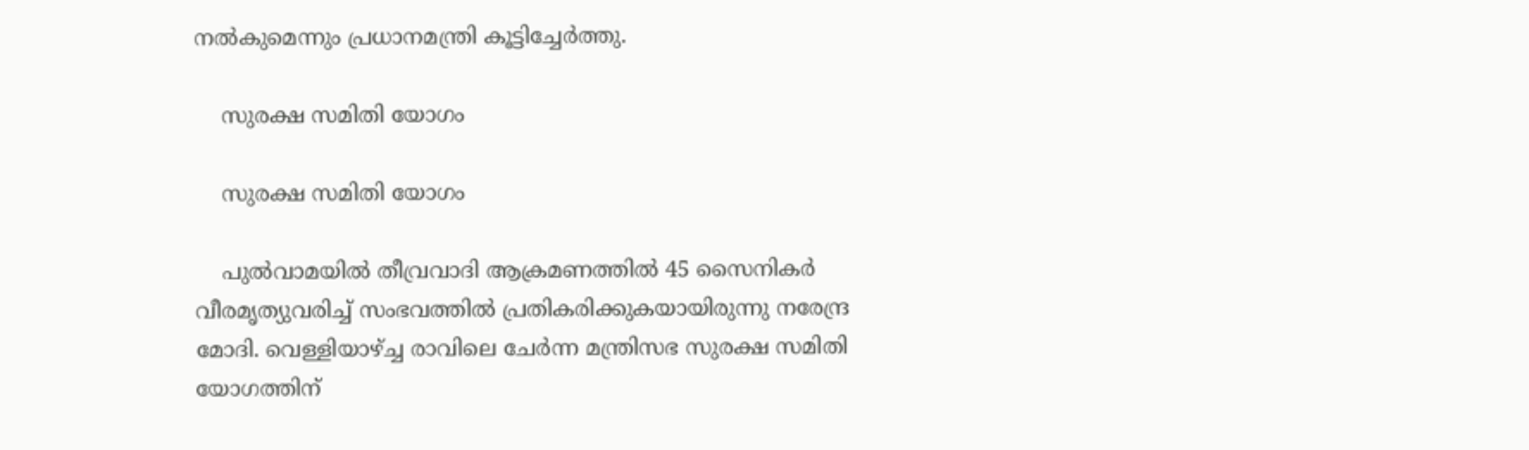നല്‍കുമെന്നും പ്രധാനമന്ത്രി കൂട്ടിച്ചേര്‍ത്തു.

    സുരക്ഷ സമിതി യോഗം

    സുരക്ഷ സമിതി യോഗം

    പുല്‍വാമയില്‍ തീവ്രവാദി ആക്രമണത്തില്‍ 45 സൈനികര്‍ വീരമൃത്യുവരിച്ച് സംഭവത്തില്‍ പ്രതികരിക്കുകയായിരുന്നു നരേന്ദ്ര മോദി. വെള്ളിയാഴ്ച്ച രാവിലെ ചേര്‍ന്ന മന്ത്രിസഭ സുരക്ഷ സമിതി യോഗത്തിന്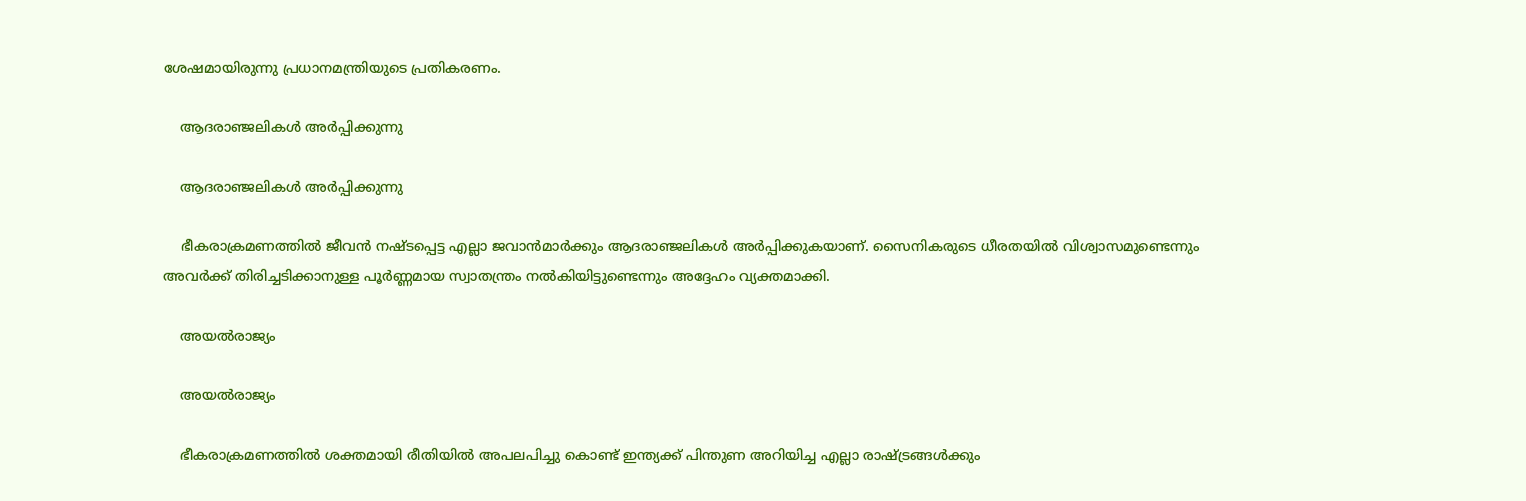ശേഷമായിരുന്നു പ്രധാനമന്ത്രിയുടെ പ്രതികരണം.

    ആദരാഞ്ജലികള്‍ അര്‍പ്പിക്കുന്നു

    ആദരാഞ്ജലികള്‍ അര്‍പ്പിക്കുന്നു

    ഭീകരാക്രമണത്തില്‍ ജീവന്‍ നഷ്ടപ്പെട്ട എല്ലാ ജവാന്‍മാര്‍ക്കും ആദരാഞ്ജലികള്‍ അര്‍പ്പിക്കുകയാണ്. സൈനികരുടെ ധീരതയില്‍ വിശ്വാസമുണ്ടെന്നും അവര്‍ക്ക് തിരിച്ചടിക്കാനുള്ള പൂര്‍ണ്ണമായ സ്വാതന്ത്രം നല്‍കിയിട്ടുണ്ടെന്നും അദ്ദേഹം വ്യക്തമാക്കി.

    അയല്‍രാജ്യം

    അയല്‍രാജ്യം

    ഭീകരാക്രമണത്തില്‍ ശക്തമായി രീതിയില്‍ അപലപിച്ചു കൊണ്ട് ഇന്ത്യക്ക് പിന്തുണ അറിയിച്ച എല്ലാ രാഷ്ട്രങ്ങള്‍ക്കും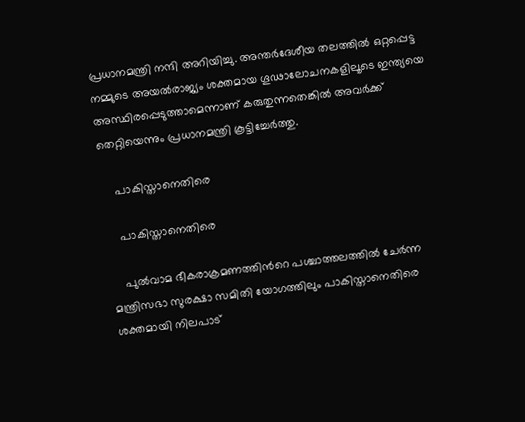പ്രധാനമന്ത്രി നന്ദി അറിയിച്ചു. അന്തര്‍ദേശീയ തലത്തില്‍ ഒറ്റപ്പെട്ട നമ്മുടെ അയല്‍രാജ്യം ശക്തമായ ഗൂഢാലോചനകളിലൂടെ ഇന്ത്യയെ അസ്ഥിരപ്പെടുത്താമെന്നാണ് കരുതുന്നതെങ്കില്‍ അവര്‍ക്ക് തെറ്റിയെന്നും പ്രധാനമന്ത്രി കൂട്ടിച്ചേര്‍ത്തു.

    പാകിസ്താനെതിരെ

    പാകിസ്താനെതിരെ

    പുല്‍വാമ ഭീകരാക്രമണത്തിന്‍റെ പശ്ചാത്തലത്തില്‍ ചേര്‍ന്ന മന്ത്രിസഭാ സുരക്ഷാ സമിതി യോഗത്തിലും പാകിസ്താനെതിരെ ശക്തമായി നിലപാട്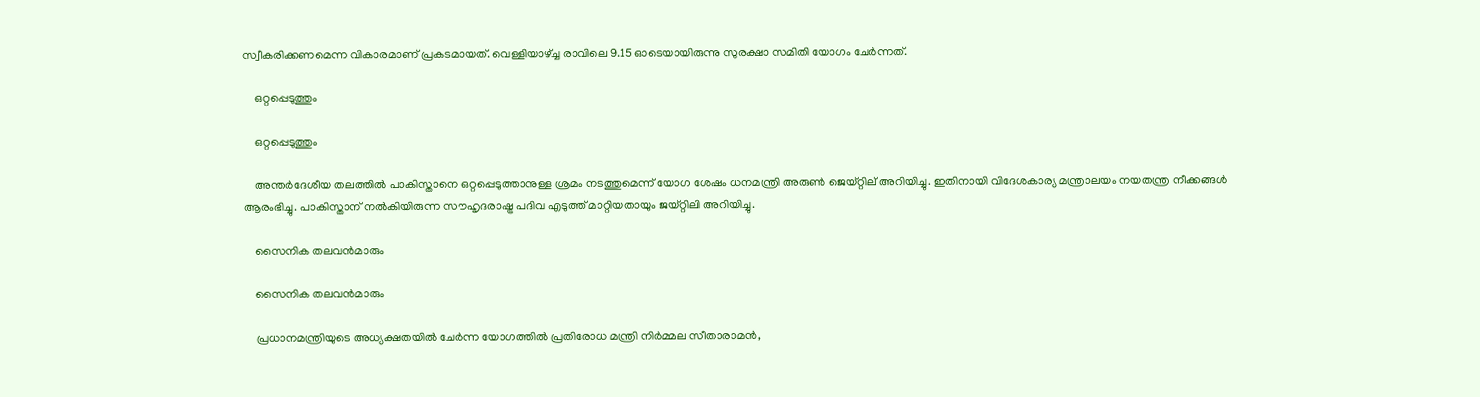സ്വീകരിക്കണമെന്ന വികാരമാണ് പ്രകടമായത്. വെള്ളിയാഴ്ച്ച രാവിലെ 9.15 ഓടെയായിരുന്നു സുരക്ഷാ സമിതി യോഗം ചേര്‍ന്നത്.

    ഒറ്റപ്പെടുത്തും

    ഒറ്റപ്പെടുത്തും

    അന്തര്‍ദേശീയ തലത്തില്‍ പാകിസ്താനെ ഒറ്റപ്പെടുത്താനുള്ള ശ്രമം നടത്തുമെന്ന് യോഗ ശേഷം ധനമന്ത്രി അരുണ്‍ ജെയ്റ്റില് അറിയിച്ചു. ഇതിനായി വിദേശകാര്യ മന്ത്രാലയം നയതന്ത്ര നീക്കങ്ങള്‍ ആരംഭിച്ചു. പാകിസ്താന് നല്‍കിയിരുന്ന സൗഹൃദരാഷ്ട്ര പദിവ എടുത്ത് മാറ്റിയതായും ജയ്റ്റിലി അറിയിച്ചു.

    സൈനിക തലവന്‍മാരും

    സൈനിക തലവന്‍മാരും

    പ്രധാനമന്ത്രിയുടെ അധ്യക്ഷതയില്‍ ചേര്‍ന്ന യോഗത്തില്‍ പ്രതിരോധ മന്ത്രി നിര്‍മ്മല സീതാരാമന്‍,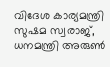വിദേശ കാര്യമന്ത്രി സുഷമ സ്വരാജ്, ധനമന്ത്രി അരുണ്‍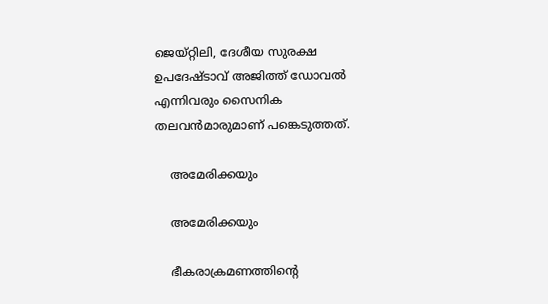ജെയ്റ്റിലി, ദേശീയ സുരക്ഷ ഉപദേഷ്ടാവ് അജിത്ത് ഡോവല്‍ എന്നിവരും സൈനിക തലവന്‍മാരുമാണ് പങ്കെടുത്തത്.

    അമേരിക്കയും

    അമേരിക്കയും

    ഭീകരാക്രമണത്തിന്‍റെ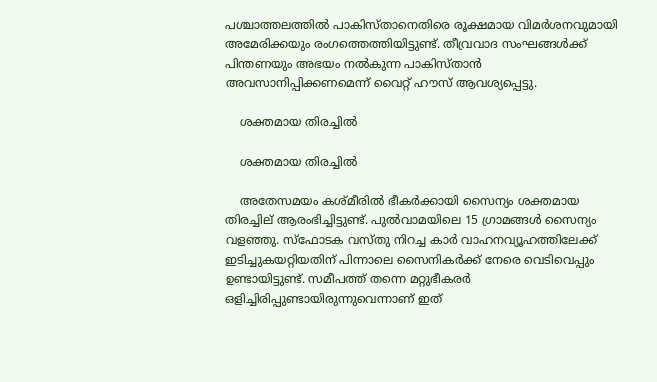പശ്ചാത്തലത്തില്‍ പാകിസ്താനെതിരെ രൂക്ഷമായ വിമര്‍ശനവുമായി അമേരിക്കയും രംഗത്തെത്തിയിട്ടുണ്ട്. തീവ്രവാദ സംഘങ്ങള്‍ക്ക് പിന്തണയും അഭയം നല്‍കുന്ന പാകിസ്താന്‍ അവസാനിപ്പിക്കണമെന്ന് വൈറ്റ് ഹൗസ് ആവശ്യപ്പെട്ടു.

    ശക്തമായ തിരച്ചില്‍

    ശക്തമായ തിരച്ചില്‍

    അതേസമയം കശ്മീരില്‍ ഭീകര്‍ക്കായി സൈന്യം ശക്തമായ തിരച്ചില് ആരംഭിച്ചിട്ടുണ്ട്. പുല്‍വാമയിലെ 15 ഗ്രാമങ്ങള്‍ സൈന്യം വളഞ്ഞു. സ്ഫോടക വസ്തു നിറച്ച കാര്‍ വാഹനവ്യൂഹത്തിലേക്ക് ഇടിച്ചുകയറ്റിയതിന് പിന്നാലെ സൈനികര്‍ക്ക് നേരെ വെടിവെപ്പും ഉണ്ടായിട്ടുണ്ട്. സമീപത്ത് തന്നെ മറ്റുഭീകരര്‍ ഒളിച്ചിരിപ്പുണ്ടായിരുന്നുവെന്നാണ് ഇത്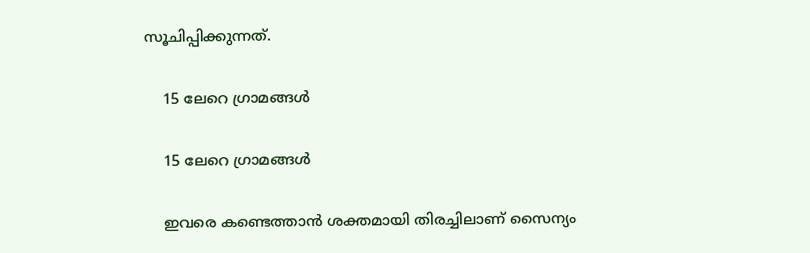സൂചിപ്പിക്കുന്നത്.

    15 ലേറെ ഗ്രാമങ്ങള്‍

    15 ലേറെ ഗ്രാമങ്ങള്‍

    ഇവരെ കണ്ടെത്താന്‍ ശക്തമായി തിരച്ചിലാണ് സൈന്യം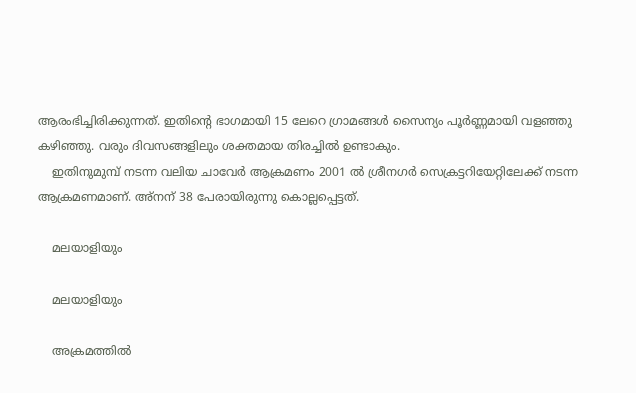ആരംഭിച്ചിരിക്കുന്നത്. ഇതിന്‍റെ ഭാഗമായി 15 ലേറെ ഗ്രാമങ്ങള്‍ സൈന്യം പൂര്‍ണ്ണമായി വളഞ്ഞു കഴിഞ്ഞു. വരും ദിവസങ്ങളിലും ശക്തമായ തിരച്ചില്‍ ഉണ്ടാകും.
    ഇതിനുമുമ്പ് നടന്ന വലിയ ചാവേര്‍ ആക്രമണം 2001 ല്‍ ശ്രീനഗര്‍ സെക്രട്ടറിയേറ്റിലേക്ക് നടന്ന ആക്രമണമാണ്. അ്നന് 38 പേരായിരുന്നു കൊല്ലപ്പെട്ടത്.

    മലയാളിയും

    മലയാളിയും

    അക്രമത്തില്‍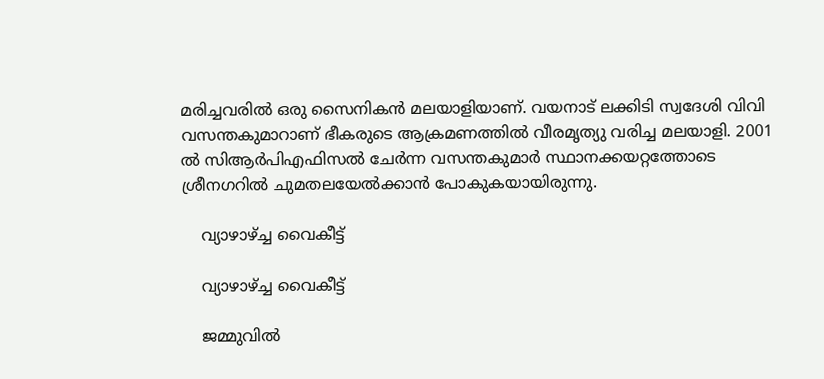മരിച്ചവരില്‍ ഒരു സൈനികന്‍ മലയാളിയാണ്. വയനാട് ലക്കിടി സ്വദേശി വിവി വസന്തകുമാറാണ് ഭീകരുടെ ആക്രമണത്തില്‍ വീരമൃത്യു വരിച്ച മലയാളി. 2001 ല്‍ സിആര്‍പിഎഫിസല്‍ ചേര്‍ന്ന വസന്തകുമാര്‍ സ്ഥാനക്കയറ്റത്തോടെ ശ്രീനഗറില്‍ ചുമതലയേല്‍ക്കാന്‍ പോകുകയായിരുന്നു.

    വ്യാഴാഴ്ച്ച വൈകീട്ട്

    വ്യാഴാഴ്ച്ച വൈകീട്ട്

    ജമ്മുവില്‍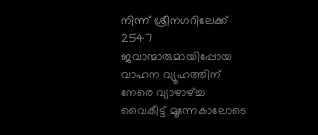നിന്ന് ശ്രീനഗറിലേക്ക് 2547 ജവാന്മാരുമായിപ്പോയ വാഹന വ്യൂഹത്തിന് നേരെ വ്യാഴാഴ്ച്ച വൈകീട്ട് മൂന്നേകാലോടെ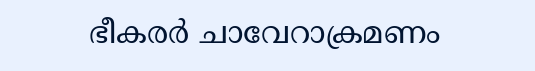ഭീകരര്‍ ചാവേറാക്രമണം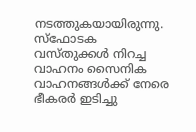നടത്തുകയായിരുന്നു. സ്ഫോടക വസ്തുക്കള്‍ നിറച്ച വാഹനം സൈനിക വാഹനങ്ങള്‍ക്ക് നേരെ ഭീകരര്‍ ഇടിച്ചു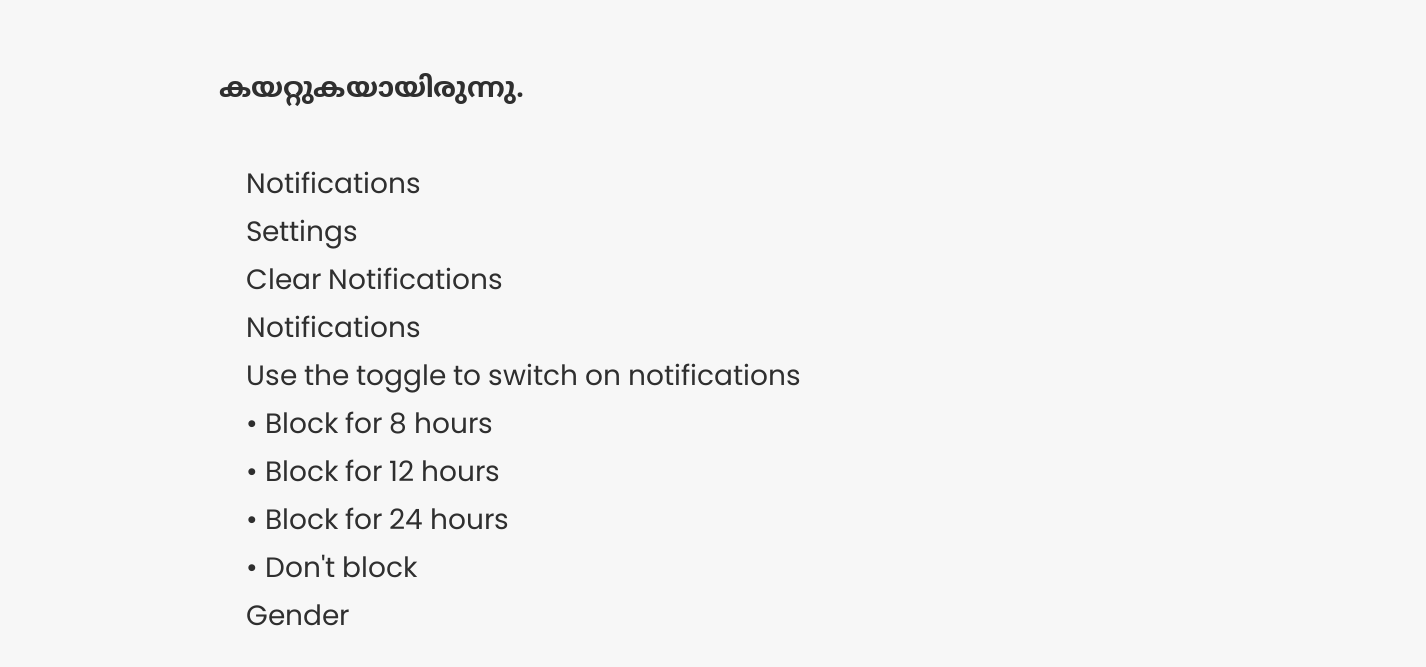കയറ്റുകയായിരുന്നു.

    Notifications
    Settings
    Clear Notifications
    Notifications
    Use the toggle to switch on notifications
    • Block for 8 hours
    • Block for 12 hours
    • Block for 24 hours
    • Don't block
    Gender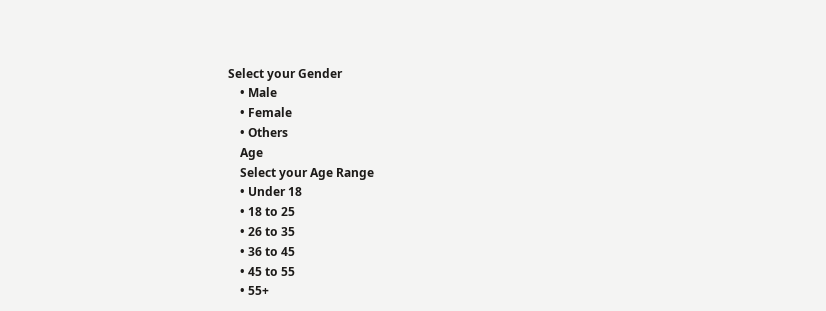Select your Gender
    • Male
    • Female
    • Others
    Age
    Select your Age Range
    • Under 18
    • 18 to 25
    • 26 to 35
    • 36 to 45
    • 45 to 55
    • 55+